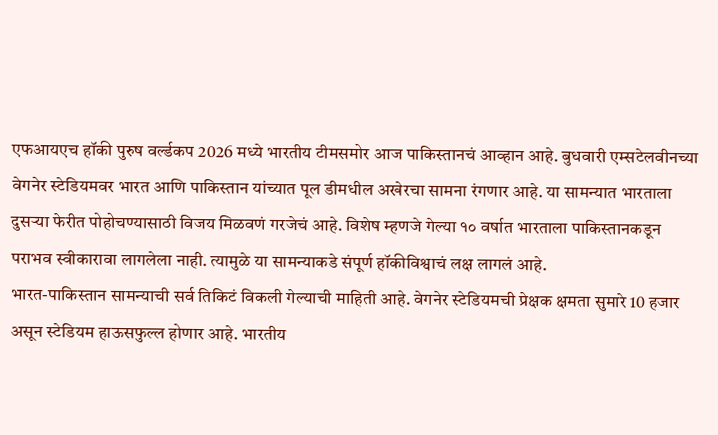एफआयएच हॉकी पुरुष वर्ल्डकप 2026 मध्ये भारतीय टीमसमोर आज पाकिस्तानचं आव्हान आहे. बुधवारी एम्सटेलवीनच्या वेगनेर स्टेडियमवर भारत आणि पाकिस्तान यांच्यात पूल डीमधील अखेरचा सामना रंगणार आहे. या सामन्यात भारताला दुसऱ्या फेरीत पोहोचण्यासाठी विजय मिळवणं गरजेचं आहे. विशेष म्हणजे गेल्या १० वर्षात भारताला पाकिस्तानकडून पराभव स्वीकारावा लागलेला नाही. त्यामुळे या सामन्याकडे संपूर्ण हॉकीविश्वाचं लक्ष लागलं आहे.
भारत-पाकिस्तान सामन्याची सर्व तिकिटं विकली गेल्याची माहिती आहे. वेगनेर स्टेडियमची प्रेक्षक क्षमता सुमारे 10 हजार असून स्टेडियम हाऊसफुल्ल होणार आहे. भारतीय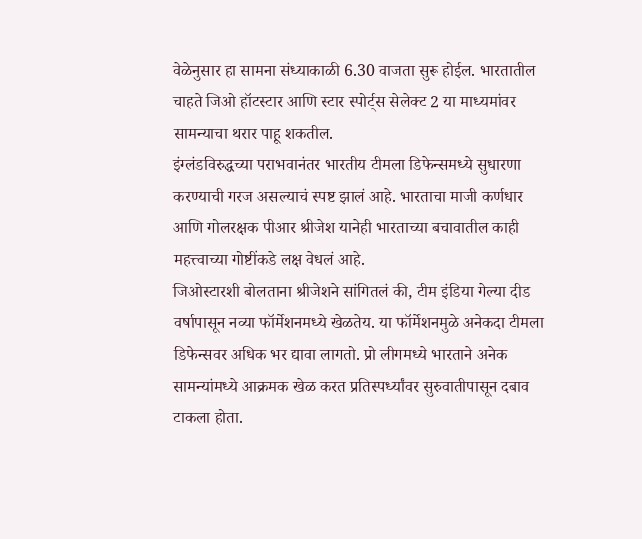वेळेनुसार हा सामना संध्याकाळी 6.30 वाजता सुरू होईल. भारतातील चाहते जिओ हॉटस्टार आणि स्टार स्पोर्ट्स सेलेक्ट 2 या माध्यमांवर सामन्याचा थरार पाहू शकतील.
इंग्लंडविरुद्धच्या पराभवानंतर भारतीय टीमला डिफेन्समध्ये सुधारणा करण्याची गरज असल्याचं स्पष्ट झालं आहे. भारताचा माजी कर्णधार आणि गोलरक्षक पीआर श्रीजेश यानेही भारताच्या बचावातील काही महत्त्वाच्या गोष्टींकडे लक्ष वेधलं आहे.
जिओस्टारशी बोलताना श्रीजेशने सांगितलं की, टीम इंडिया गेल्या दीड वर्षापासून नव्या फॉर्मेशनमध्ये खेळतेय. या फॉर्मेशनमुळे अनेकदा टीमला डिफेन्सवर अधिक भर द्यावा लागतो. प्रो लीगमध्ये भारताने अनेक सामन्यांमध्ये आक्रमक खेळ करत प्रतिस्पर्ध्यांवर सुरुवातीपासून दबाव टाकला होता.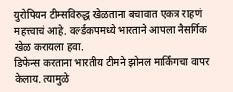युरोपियन टीम्सविरुद्ध खेळताना बचावात एकत्र राहणं महत्त्वाचं आहे. वर्ल्डकपमध्ये भारताने आपला नैसर्गिक खेळ करायला हवा.
डिफेन्स करताना भारतीय टीमने झोनल मार्किंगचा वापर केलाय. त्यामुळे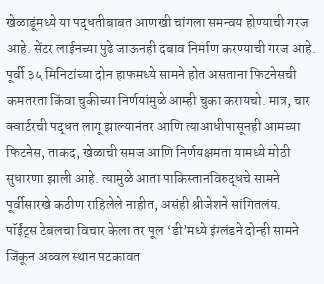खेळाडूंमध्ये या पद्धतीबाबत आणखी चांगला समन्वय होण्याची गरज आहे. सेंटर लाईनच्या पुढे जाऊनही दबाव निर्माण करण्याची गरज आहे. पूर्वी ३५ मिनिटांच्या दोन हाफमध्ये सामने होत असताना फिटनेसची कमतरता किंवा चुकीच्या निर्णयांमुळे आम्ही चुका करायचो. मात्र, चार क्वार्टरची पद्धत लागू झाल्यानंतर आणि त्याआधीपासूनही आमच्या फिटनेस, ताकद, खेळाची समज आणि निर्णयक्षमता यामध्ये मोठी सुधारणा झाली आहे. त्यामुळे आता पाकिस्तानविरुद्धचे सामने पूर्वीसारखे कठीण राहिलेले नाहीत, असंही श्रीजेशने सांगितलंय.
पॉईंट्स टेबलचा विचार केला तर पूल ‘डी’मध्ये इंग्लंडने दोन्ही सामने जिंकून अव्वल स्थान पटकावत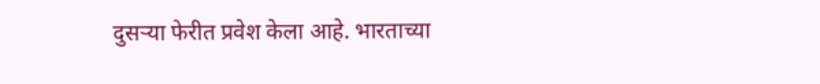दुसऱ्या फेरीत प्रवेश केला आहे. भारताच्या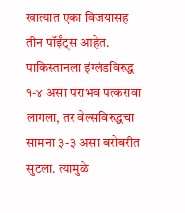खात्यात एका विजयासह तीन पॉईंट्स आहेत. पाकिस्तानला इंग्लंडविरुद्ध १-४ असा पराभव पत्करावा लागला, तर वेल्सविरुद्धचा सामना ३-३ असा बरोबरीत सुटला. त्यामुळे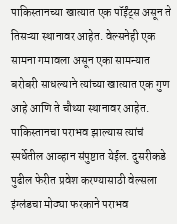पाकिस्तानच्या खात्यात एक पॉईंट्स असून ते तिसऱ्या स्थानावर आहेत. वेल्सनेही एक सामना गमावला असून एका सामन्यात बरोबरी साधल्याने त्यांच्या खात्यात एक गुण आहे आणि ते चौथ्या स्थानावर आहेत.
पाकिस्तानचा पराभव झाल्यास त्यांचं स्पर्धेतील आव्हान संपुष्टात येईल. दुसरीकडे पुढील फेरीत प्रवेश करण्यासाठी वेल्सला इंग्लंडचा मोठ्या फरकाने पराभव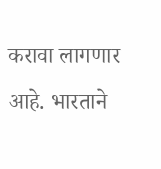करावा लागणार आहे. भारताने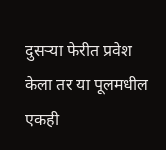दुसऱ्या फेरीत प्रवेश केला तर या पूलमधील एकही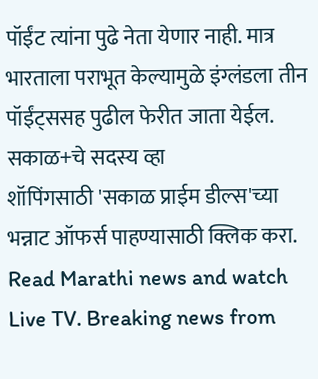पॉईंट त्यांना पुढे नेता येणार नाही. मात्र भारताला पराभूत केल्यामुळे इंग्लंडला तीन पॉईंट्ससह पुढील फेरीत जाता येईल.
सकाळ+चे सदस्य व्हा
शॉपिंगसाठी 'सकाळ प्राईम डील्स'च्या भन्नाट ऑफर्स पाहण्यासाठी क्लिक करा.
Read Marathi news and watch Live TV. Breaking news from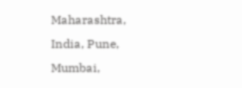Maharashtra, India, Pune, Mumbai,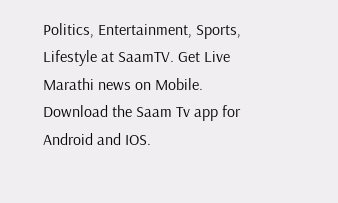Politics, Entertainment, Sports, Lifestyle at SaamTV. Get Live Marathi news on Mobile. Download the Saam Tv app for Android and IOS.